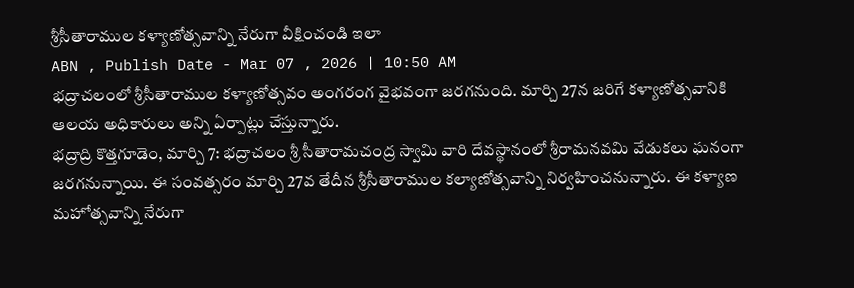శ్రీసీతారాముల కళ్యాణోత్సవాన్ని నేరుగా వీక్షించండి ఇలా
ABN , Publish Date - Mar 07 , 2026 | 10:50 AM
భద్రాచలంలో శ్రీసీతారాముల కళ్యాణోత్సవం అంగరంగ వైభవంగా జరగనుంది. మార్చి 27న జరిగే కళ్యాణోత్సవానికి ఆలయ అధికారులు అన్ని ఏర్పాట్లు చేస్తున్నారు.
భద్రాద్రి కొత్తగూడెం, మార్చి 7: భద్రాచలం శ్రీ సీతారామచంద్ర స్వామి వారి దేవస్థానంలో శ్రీరామనవమి వేడుకలు ఘనంగా జరగనున్నాయి. ఈ సంవత్సరం మార్చి 27వ తేదీన శ్రీసీతారాముల కల్యాణోత్సవాన్ని నిర్వహించనున్నారు. ఈ కళ్యాణ మహోత్సవాన్ని నేరుగా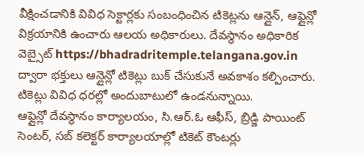వీక్షించడానికి వివిధ సెక్టార్లకు సంబంధించిన టికెట్లను ఆన్లైన్, ఆఫ్లైన్లో విక్రయానికి ఉంచారు ఆలయ అధికారులు. దేవస్థానం అధికారిక వెబ్సైట్ https://bhadradritemple.telangana.gov.in ద్వారా భక్తులు ఆన్లైన్లో టికెట్లు బుక్ చేసుకునే అవకాశం కల్పించారు. టికెట్లు వివిధ ధరల్లో అందుబాటులో ఉండనున్నాయి.
ఆఫ్లైన్లో దేవస్థానం కార్యాలయం, సి.ఆర్.ఓ ఆఫీస్, బ్రిడ్జి పాయింట్ సెంటర్, సబ్ కలెక్టర్ కార్యాలయాల్లో టికెట్ కౌంటర్లు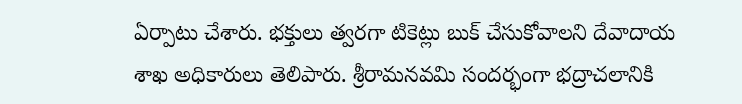ఏర్పాటు చేశారు. భక్తులు త్వరగా టికెట్లు బుక్ చేసుకోవాలని దేవాదాయ శాఖ అధికారులు తెలిపారు. శ్రీరామనవమి సందర్భంగా భద్రాచలానికి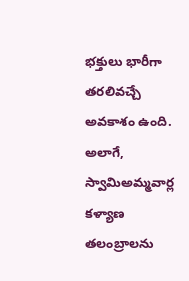భక్తులు భారీగా తరలివచ్చే అవకాశం ఉంది. అలాగే, స్వామిఅమ్మవార్ల కళ్యాణ తలంబ్రాలను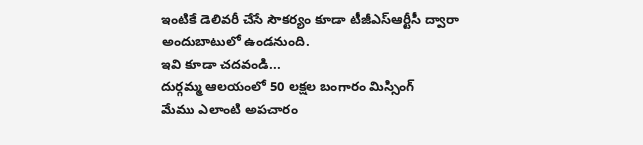ఇంటికే డెలివరీ చేసే సౌకర్యం కూడా టీజీఎస్ఆర్టీసీ ద్వారా అందుబాటులో ఉండనుంది.
ఇవి కూడా చదవండి...
దుర్గమ్మ ఆలయంలో 50 లక్షల బంగారం మిస్సింగ్
మేము ఎలాంటి అపచారం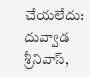చేయలేదు: దువ్వాడ శ్రీనివాస్,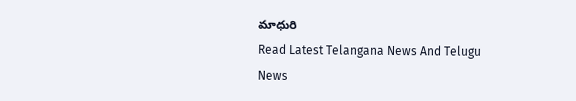మాధురి
Read Latest Telangana News And Telugu News